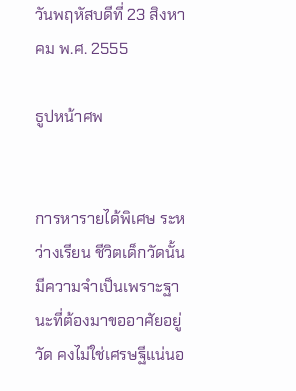วันพฤหัสบดีที่ 23 สิงหาคม พ.ศ. 2555

ธูปหน้าศพ


การหารายได้พิเศษ ระหว่างเรียน ชีวิตเด็กวัดนั้นมีความจำเป็นเพราะฐานะที่ต้องมาขออาศัยอยู่วัด คงไม่ใช่เศรษฐีแน่นอ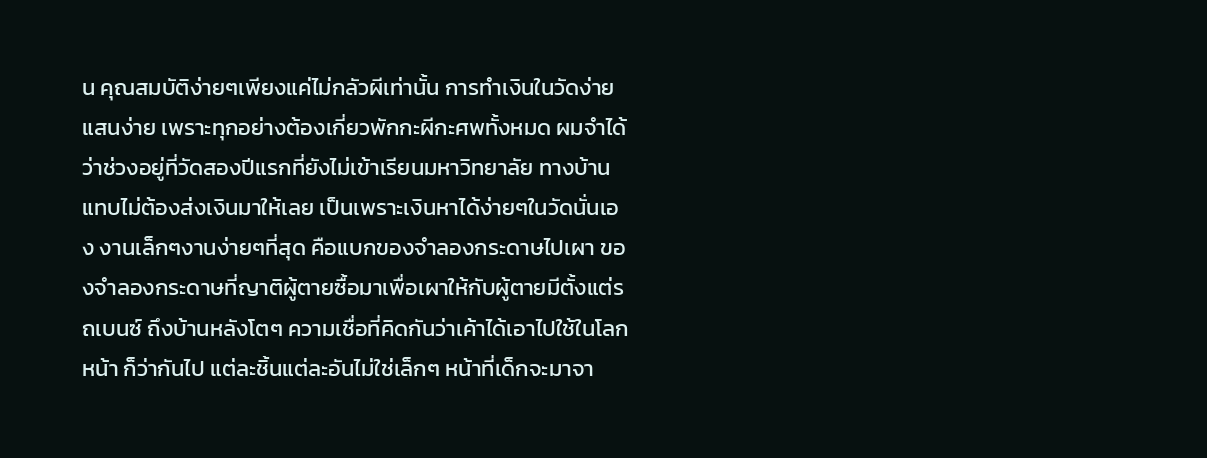น คุณสมบัติง่ายๆเพียงแค่ไม่กลัวผีเท่านั้น การทำเงินในวัดง่ายแสนง่าย เพราะทุกอย่างต้องเกี่ยวพักกะผีกะศพทั้งหมด ผมจำได้ว่าช่วงอยู่ที่วัดสองปีแรกที่ยังไม่เข้าเรียนมหาวิทยาลัย ทางบ้านแทบไม่ต้องส่งเงินมาให้เลย เป็นเพราะเงินหาได้ง่ายๆในวัดนั่นเอง งานเล็กๆงานง่ายๆที่สุด คือแบกของจำลองกระดาษไปเผา ของจำลองกระดาษที่ญาติผู้ตายซื้อมาเพื่อเผาให้กับผู้ตายมีตั้งแต่รถเบนซ์ ถึงบ้านหลังโตๆ ความเชื่อที่คิดกันว่าเค้าได้เอาไปใช้ในโลกหน้า ก็ว่ากันไป แต่ละชิ้นแต่ละอันไม่ใช่เล็กๆ หน้าที่เด็กจะมาจา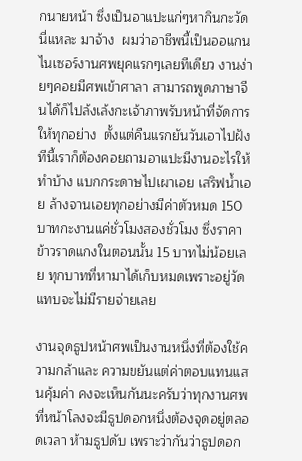กนายหน้า ซึ่งเป็นอาแปะแก่ๆหากินกะวัดนี่แหละ มาจ้าง  ผมว่าอาชีพนี้เป็นออแกนไนเซอร์งานศพยุคแรกๆเลยทีเดียว งานง่ายๆคอยมีศพเข้าศาลา สามารถพูดภาษาจีนได้ก็ไปล้งเล้งกะเจ้าภาพรับหน้าที่จัดการให้ทุกอย่าง  ตั้งแต่คืนแรกยันวันเอาไปฝัง ทีนี้เราก็ต้องคอยถามอาแปะมีงานอะไรให้ทำบ้าง แบกกระดาษไปเผาเอย เสริฟน้ำเอย ล้างจานเอยทุกอย่างมีค่าตัวหมด 150 บาทกะงานแค่ชั่วโมงสองชั่วโมง ซึ่งราคาข้าวราดแกงในตอนนั้น 15 บาทไม่น้อยเลย ทุกบาทที่หามาได้เก็บหมดเพราะอยู่วัดแทบจะไม่มีรายจ่ายเลย

งานจุดธูปหน้าศพเป็นงานหนึ่งที่ต้องใช้ความกล้าและ ความขยันแต่ค่าตอบแทนแสนคุ้มค่า คงจะเห็นกันนะครับว่าทุกงานศพ ที่หน้าโลงจะมีธูปดอกหนึ่งต้องจุดอยู่ตลอดเวลา ห้ามธูปดับ เพราะว่ากันว่าธูปดอก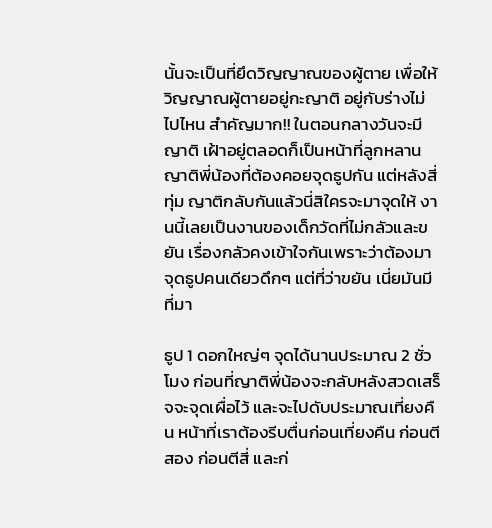นั้นจะเป็นที่ยึดวิญญาณของผู้ตาย เพื่อให้วิญญาณผู้ตายอยู่กะญาติ อยู่กับร่างไม่ไปไหน สำคัญมาก!! ในตอนกลางวันจะมีญาติ เฝ้าอยู่ตลอดก็เป็นหน้าที่ลูกหลาน ญาติพี่น้องที่ต้องคอยจุดธูปกัน แต่หลังสี่ทุ่ม ญาติกลับกันแล้วนี่สิใครจะมาจุดให้ งานนี้เลยเป็นงานของเด็กวัดที่ไม่กลัวและขยัน เรื่องกลัวคงเข้าใจกันเพราะว่าต้องมาจุดธูปคนเดียวดึกๆ แต่ที่ว่าขยัน เนี่ยมันมีที่มา

ธูป 1 ดอกใหญ่ๆ จุดได้นานประมาณ 2 ชั่วโมง ก่อนที่ญาติพี่น้องจะกลับหลังสวดเสร็จจะจุดเผื่อไว้ และจะไปดับประมาณเที่ยงคืน หน้าที่เราต้องรีบตื่นก่อนเที่ยงคืน ก่อนตีสอง ก่อนตีสี่ และก่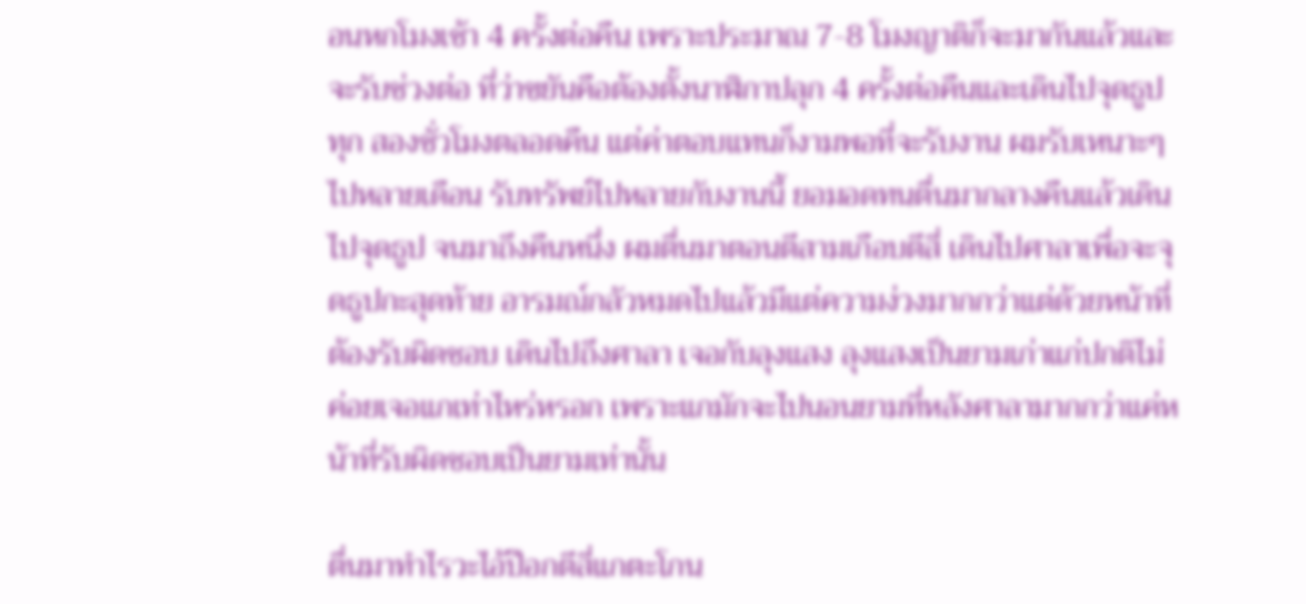อนหกโมงเช้า 4 ครั้งต่อคืน เพราะประมาณ 7-8 โมงญาติก็จะมากันแล้วและจะรับช่วงต่อ ที่ว่าขยันคือต้องตั้งนาฬิกาปลุก 4 ครั้งต่อคืนและเดินไปจุดธูปทุก สองชั่วโมงตลอดคืน แต่ค่าตอบแทนก็งามพอที่จะรับงาน ผมรับเหนาะๆไปหลายเดือน รับทรัพย์ไปหลายกับงานนี้ ยอมอดทนตื่นมากลางคืนแล้วเดินไปจุดธูป จนมาถึงคืนหนึ่ง ผมตื่นมาตอนตีสามเกือบตีสี่ เดินไปศาลาเพื่อจะจุดธูปกะสุดท้าย อารมณ์กลัวหมดไปแล้วมีแต่ความง่วงมากกว่าแต่ด้วยหน้าที่ ต้องรับผิดชอบ เดินไปถึงศาลา เจอกับลุงแสง ลุงแสงเป็นยามเก่าแก่ปกติไม่ค่อยเจอแกเท่าไหร่หรอก เพราะแกมักจะไปนอนยามที่หลังศาลามากกว่าแค่หน้าที่รับผิดชอบเป็นยามเท่านั้น

ตื่นมาทำไรวะไอ้ป๊อกตีสี่แกตะโกน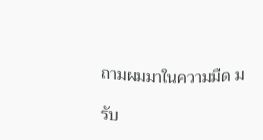ถามผมมาในความมืด ม

รับ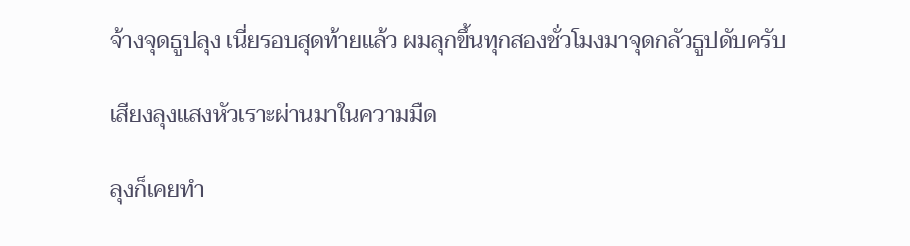จ้างจุดธูปลุง เนี่ยรอบสุดท้ายแล้ว ผมลุกขึ้นทุกสองชั่วโมงมาจุดกลัวธูปดับครับ

เสียงลุงแสงหัวเราะผ่านมาในความมืด

ลุงก็เคยทำ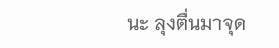นะ ลุงตื่นมาจุด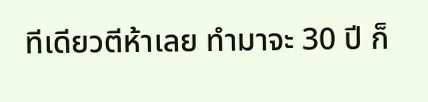ทีเดียวตีห้าเลย ทำมาจะ 30 ปี ก็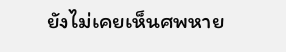ยังไม่เคยเห็นศพหาย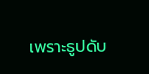เพราะธูปดับ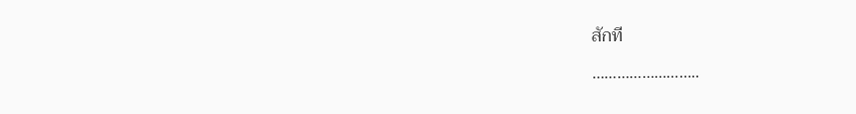สักที

……………………..